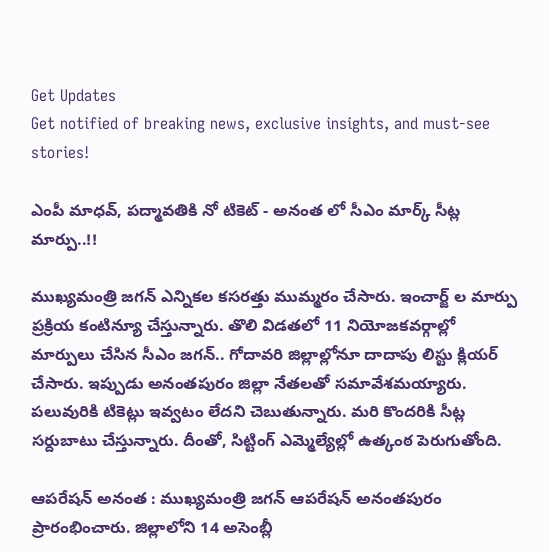Get Updates
Get notified of breaking news, exclusive insights, and must-see stories!

ఎంపీ మాధవ్, పద్మావతికి నో టికెట్ - అనంత లో సీఎం మార్క్ సీట్ల మార్పు..!!

ముఖ్యమంత్రి జగన్ ఎన్నికల కసరత్తు ముమ్మరం చేసారు. ఇంచార్జ్ ల మార్పు ప్రక్రియ కంటిన్యూ చేస్తున్నారు. తొలి విడతలో 11 నియోజకవర్గాల్లో మార్పులు చేసిన సీఎం జగన్.. గోదావరి జిల్లాల్లోనూ దాదాపు లిస్టు క్లియర్ చేసారు. ఇప్పుడు అనంతపురం జిల్లా నేతలతో సమావేశమయ్యారు. పలువురికి టికెట్లు ఇవ్వటం లేదని చెబుతున్నారు. మరి కొందరికి సీట్ల సర్దుబాటు చేస్తున్నారు. దీంతో, సిట్టింగ్ ఎమ్మెల్యేల్లో ఉత్కంఠ పెరుగుతోంది.

ఆపరేషన్ అనంత : ముఖ్యమంత్రి జగన్ ఆపరేషన్ అనంతపురం ప్రారంభించారు. జిల్లాలోని 14 అసెంబ్లీ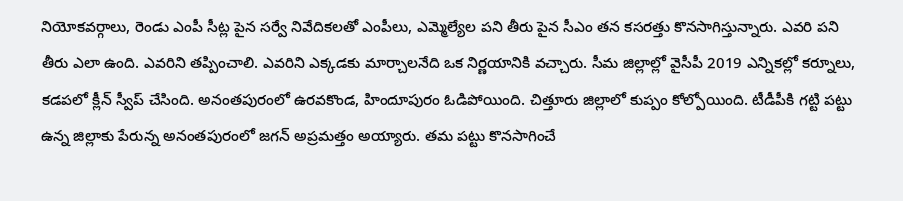నియోకవర్గాలు, రెండు ఎంపీ సీట్ల పైన సర్వే నివేదికలతో ఎంపీలు, ఎమ్మెల్యేల పని తీరు పైన సీఎం తన కసరత్తు కొనసాగిస్తున్నారు. ఎవరి పని తీరు ఎలా ఉంది. ఎవరిని తప్పించాలి. ఎవరిని ఎక్కడకు మార్చాలనేది ఒక నిర్ణయానికి వచ్చారు. సీమ జిల్లాల్లో వైసీపీ 2019 ఎన్నికల్లో కర్నూలు, కడపలో క్లీన్ స్వీప్ చేసింది. అనంతపురంలో ఉరవకొండ, హిందూపురం ఓడిపోయింది. చిత్తూరు జిల్లాలో కుప్పం కోల్పోయింది. టీడీపీకి గట్టి పట్టు ఉన్న జిల్లాకు పేరున్న అనంతపురంలో జగన్ అప్రమత్తం అయ్యారు. తమ పట్టు కొనసాగించే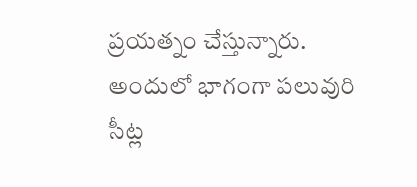ప్రయత్నం చేస్తున్నారు. అందులో భాగంగా పలువురి సీట్ల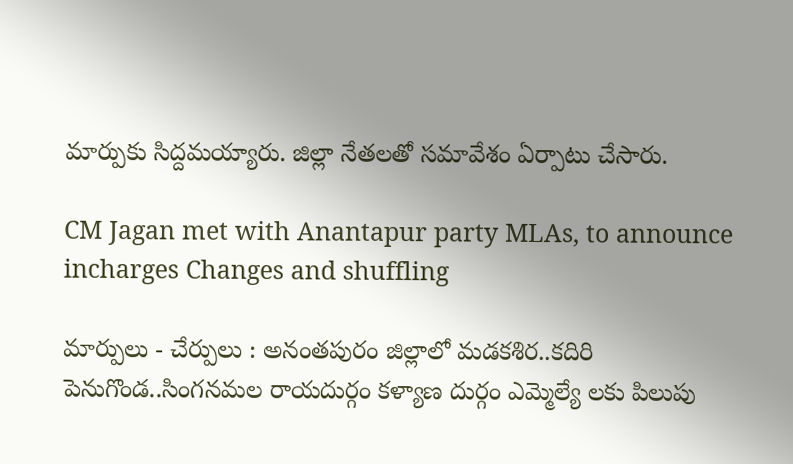మార్పుకు సిద్దమయ్యారు. జిల్లా నేతలతో సమావేశం ఏర్పాటు చేసారు.

CM Jagan met with Anantapur party MLAs, to announce incharges Changes and shuffling

మార్పులు - చేర్పులు : అనంతపురం జిల్లాలో మడకశిర..కదిరి పెనుగొండ..సింగనమల రాయదుర్గం కళ్యాణ దుర్గం‌ ఎమ్మెల్యే లకు పిలుపు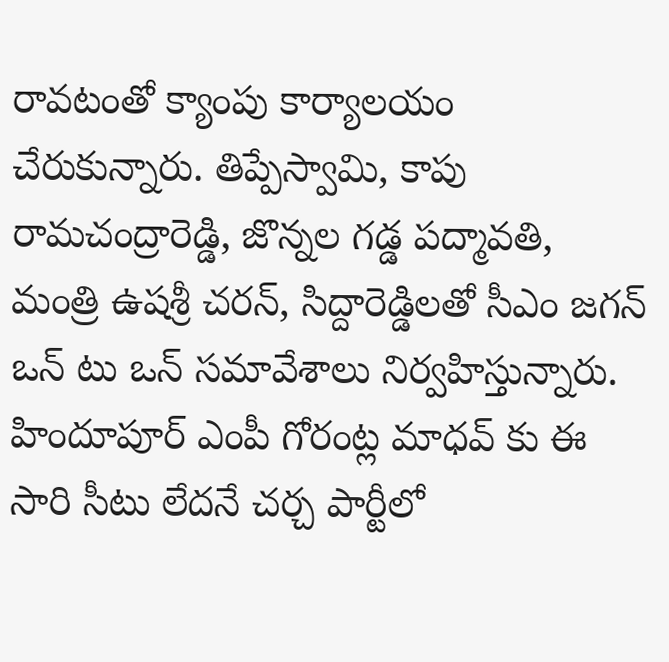రావటంతో క్యాంపు కార్యాలయం చేరుకున్నారు. తిప్పేస్వామి, కాపు రామచంద్రారెడ్డి, జొన్నల గడ్డ పద్మావతి, మంత్రి ఉషశ్రీ చరన్, సిద్దారెడ్డిలతో సీఎం జగన్ ఒన్ టు ఒన్ సమావేశాలు నిర్వహిస్తున్నారు. హిందూపూర్ ఎంపీ గోరంట్ల మాధవ్ కు ఈ సారి సీటు లేదనే చర్చ పార్టీలో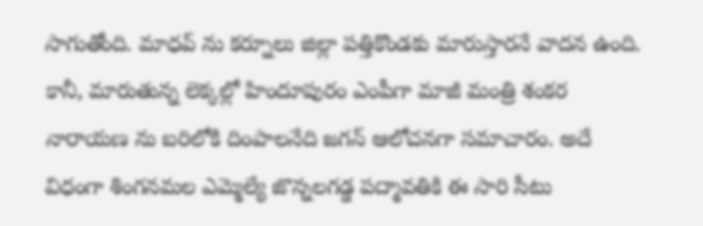సాగుతోంది. మాధవ్ ను కర్నూలు జిల్లా పత్తికొండకు మారుస్తారనే వాదన ఉంది. కానీ, మారుతున్న లెక్కల్లో హిందూపురం ఎంపీగా మాజీ మంత్రి శంకర నారాయణ ను బరిలోకి దింపాలనేది జగన్ ఆలోచనగా సమాచారం. అదే విధంగా శింగనమల ఎమ్మెల్యే జొన్నలగడ్డ పద్మావతికి ఈ సారి సీటు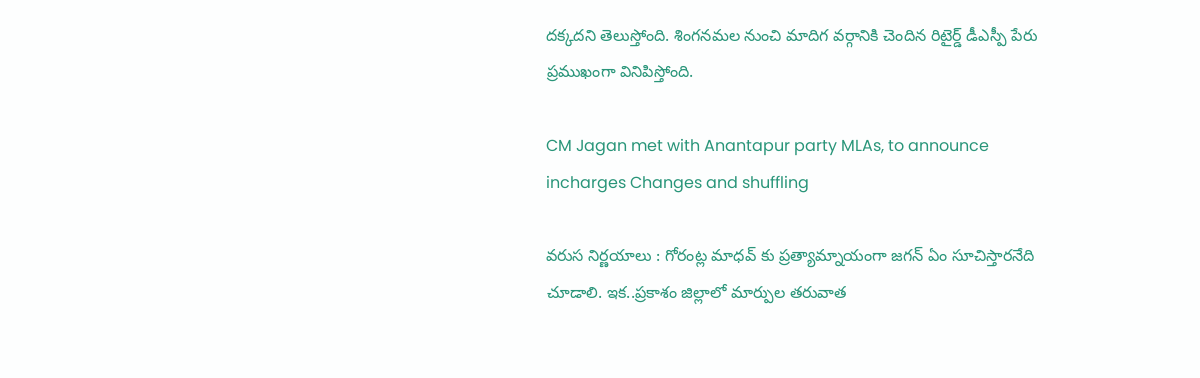దక్కదని తెలుస్తోంది. శింగనమల నుంచి మాదిగ వర్గానికి చెందిన రిటైర్డ్ డీఎస్పీ పేరు ప్రముఖంగా వినిపిస్తోంది.

CM Jagan met with Anantapur party MLAs, to announce incharges Changes and shuffling

వరుస నిర్ణయాలు : గోరంట్ల మాధవ్ కు ప్రత్యామ్నాయంగా జగన్ ఏం సూచిస్తారనేది చూడాలి. ఇక..ప్రకాశం జిల్లాలో మార్పుల తరువాత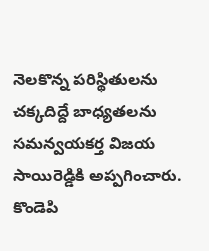నెలకొన్న పరిస్థితులను చక్కదిద్దే బాధ్యతలను సమన్వయకర్త విజయ సాయిరెడ్డికి అప్పగించారు. కొండెపి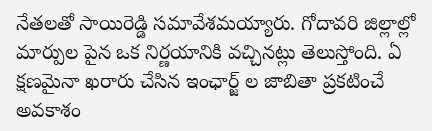నేతలతో సాయిరెడ్డి సమావేశమయ్యారు. గోదావరి జిల్లాల్లో మార్పుల పైన ఒక నిర్ణయానికి వచ్చినట్లు తెలుస్తోంది. ఏ క్షణమైనా ఖరారు చేసిన ఇంఛార్జ్ ల జాబితా ప్రకటించే అవకాశం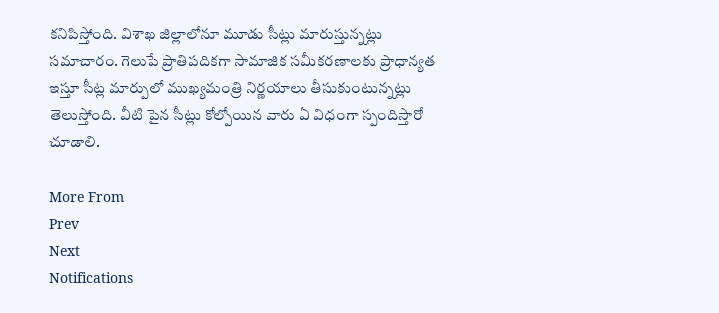కనిపిస్తోంది. విశాఖ జిల్లాలోనూ మూడు సీట్లు మారుస్తున్నట్లు సమాచారం. గెలుపే ప్రాతిపదికగా సామాజిక సమీకరణాలకు ప్రాధాన్యత ఇస్తూ సీట్ల మార్పులో ముఖ్యమంత్రి నిర్ణయాలు తీసుకుంటున్నట్లు తెలుస్తోంది. వీటి పైన సీట్లు కోల్పోయిన వారు ఏ విధంగా స్పందిస్తారో చూడాలి.

More From
Prev
Next
Notifications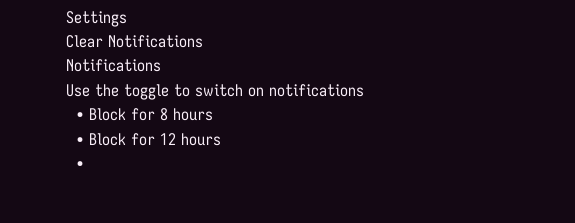Settings
Clear Notifications
Notifications
Use the toggle to switch on notifications
  • Block for 8 hours
  • Block for 12 hours
  •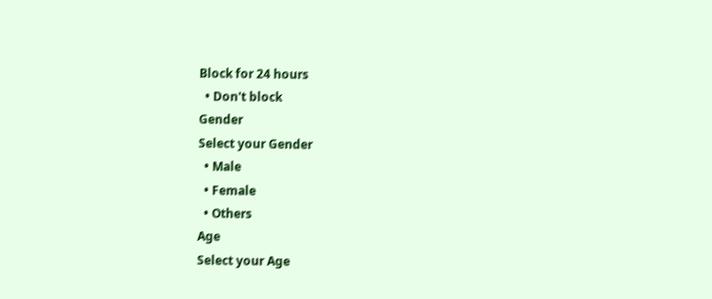Block for 24 hours
  • Don't block
Gender
Select your Gender
  • Male
  • Female
  • Others
Age
Select your Age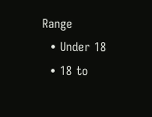Range
  • Under 18
  • 18 to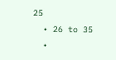25
  • 26 to 35
  •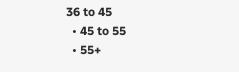36 to 45
  • 45 to 55
  • 55+